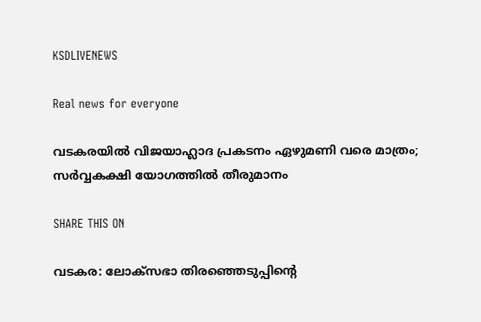KSDLIVENEWS

Real news for everyone

വടകരയില്‍ വിജയാഹ്ലാദ പ്രകടനം ഏഴുമണി വരെ മാത്രം; സര്‍വ്വകക്ഷി യോഗത്തില്‍ തീരുമാനം

SHARE THIS ON

വടകര: ലോക്‌സഭാ തിരഞ്ഞെടുപ്പിന്റെ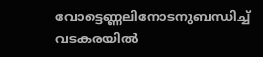വോട്ടെണ്ണലിനോടനുബന്ധിച്ച് വടകരയില്‍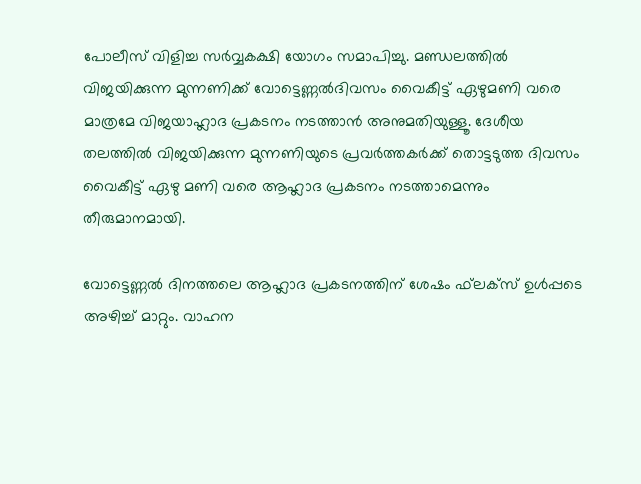പോലീസ് വിളിച്ച സര്‍വ്വകക്ഷി യോഗം സമാപിച്ചു. മണ്ഡലത്തില്‍ വിജയിക്കുന്ന മുന്നണിക്ക് വോട്ടെണ്ണല്‍ദിവസം വൈകീട്ട് ഏഴുമണി വരെ മാത്രമേ വിജയാഹ്ലാദ പ്രകടനം നടത്താന്‍ അനുമതിയുള്ളൂ. ദേശീയ തലത്തില്‍ വിജയിക്കുന്ന മുന്നണിയുടെ പ്രവര്‍ത്തകര്‍ക്ക് തൊട്ടടുത്ത ദിവസം വൈകീട്ട് ഏഴു മണി വരെ ആഹ്ലാദ പ്രകടനം നടത്താമെന്നും തീരുമാനമായി.

വോട്ടെണ്ണല്‍ ദിനത്തലെ ആഹ്ലാദ പ്രകടനത്തിന് ശേഷം ഫ്‌ലക്‌സ് ഉള്‍പ്പടെ അഴിച്ച് മാറ്റും. വാഹന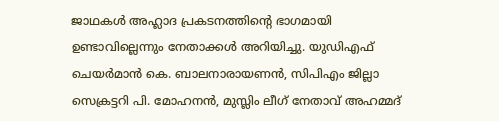ജാഥകള്‍ അഹ്ലാദ പ്രകടനത്തിന്റെ ഭാഗമായി ഉണ്ടാവില്ലെന്നും നേതാക്കള്‍ അറിയിച്ചു. യുഡിഎഫ് ചെയര്‍മാന്‍ കെ. ബാലനാരായണന്‍, സിപിഎം ജില്ലാ സെക്രട്ടറി പി. മോഹനന്‍, മുസ്ലിം ലീഗ് നേതാവ് അഹമ്മദ്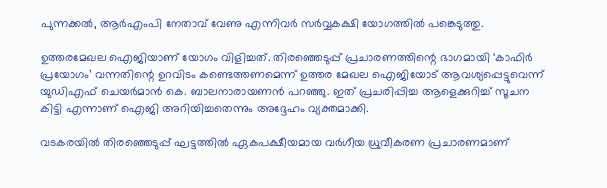പുന്നക്കല്‍, ആര്‍എംപി നേതാവ് വേണു എന്നിവര്‍ സര്‍വ്വകക്ഷി യോഗത്തില്‍ പങ്കെടുത്തു.

ഉത്തരമേഖല ഐജിയാണ് യോഗം വിളിച്ചത്. തിരഞ്ഞെടുപ്പ് പ്രചാരണത്തിന്റെ ഭാഗമായി ‘കാഫിര്‍ പ്രയോഗം’ വന്നതിന്റെ ഉറവിടം കണ്ടെത്തണമെന്ന് ഉത്തര മേഖല ഐജിയോട് ആവശ്യപ്പെട്ടുവെന്ന് യുഡിഎഫ് ചെയര്‍മാന്‍ കെ. ബാലനാരായണന്‍ പറഞ്ഞു. ഇത് പ്രചരിപ്പിച്ച ആളെക്കുറിച്ച് സൂചന കിട്ടി എന്നാണ് ഐജി അറിയിച്ചതെന്നും അദ്ദേഹം വ്യക്തമാക്കി.

വടകരയില്‍ തിരഞ്ഞെടുപ്പ് ഘട്ടത്തില്‍ ഏകപക്ഷീയമായ വര്‍ഗീയ ധ്രുവീകരണ പ്രചാരണമാണ്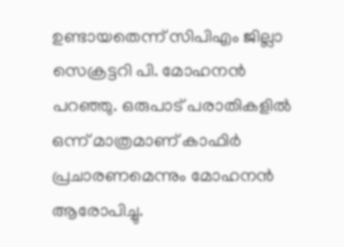ഉണ്ടായതെന്ന് സിപിഎം ജില്ലാ സെക്രട്ടറി പി. മോഹനന്‍ പറഞ്ഞു. ഒരുപാട് പരാതികളില്‍ ഒന്ന് മാത്രമാണ് കാഫിര്‍ പ്രചാരണമെന്നും മോഹനന്‍ ആരോപിച്ചു.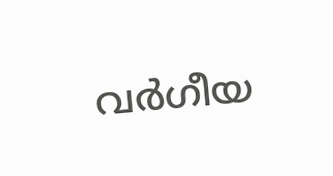വര്‍ഗീയ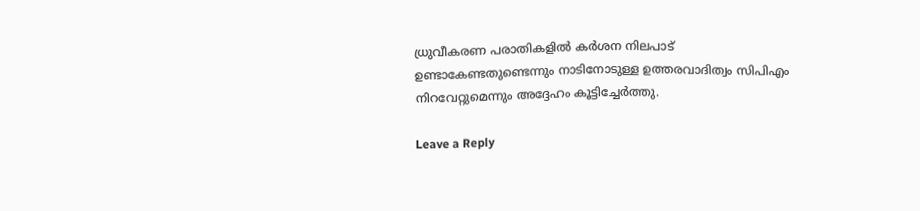ധ്രുവീകരണ പരാതികളില്‍ കര്‍ശന നിലപാട് ഉണ്ടാകേണ്ടതുണ്ടെന്നും നാടിനോടുള്ള ഉത്തരവാദിത്വം സിപിഎം നിറവേറ്റുമെന്നും അദ്ദേഹം കൂട്ടിച്ചേര്‍ത്തു.

Leave a Reply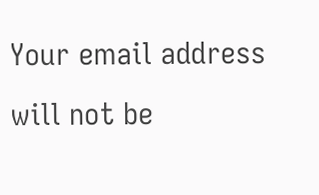Your email address will not be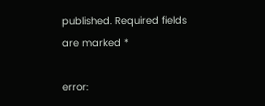published. Required fields are marked *

error: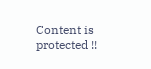Content is protected !!